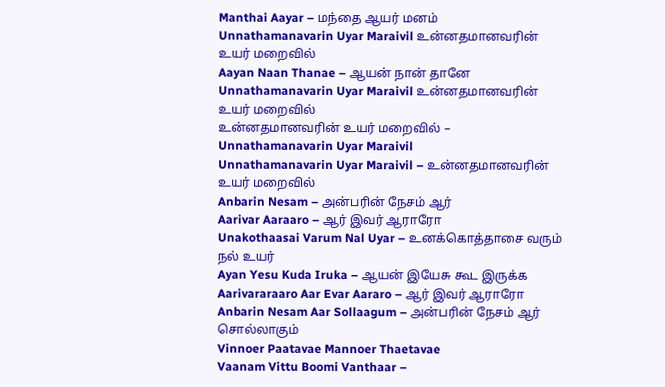Manthai Aayar – மந்தை ஆயர் மனம்
Unnathamanavarin Uyar Maraivil உன்னதமானவரின் உயர் மறைவில்
Aayan Naan Thanae – ஆயன் நான் தானே
Unnathamanavarin Uyar Maraivil உன்னதமானவரின் உயர் மறைவில்
உன்னதமானவரின் உயர் மறைவில் – Unnathamanavarin Uyar Maraivil
Unnathamanavarin Uyar Maraivil – உன்னதமானவரின் உயர் மறைவில்
Anbarin Nesam – அன்பரின் நேசம் ஆர்
Aarivar Aaraaro – ஆர் இவர் ஆராரோ
Unakothaasai Varum Nal Uyar – உனக்கொத்தாசை வரும் நல் உயர்
Ayan Yesu Kuda Iruka – ஆயன் இயேசு கூட இருக்க
Aarivararaaro Aar Evar Aararo – ஆர் இவர் ஆராரோ
Anbarin Nesam Aar Sollaagum – அன்பரின் நேசம் ஆர் சொல்லாகும்
Vinnoer Paatavae Mannoer Thaetavae
Vaanam Vittu Boomi Vanthaar –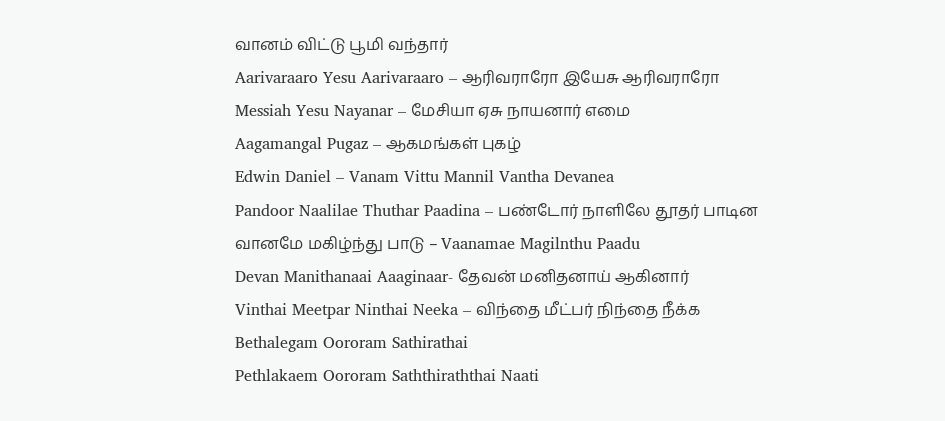வானம் விட்டு பூமி வந்தார்
Aarivaraaro Yesu Aarivaraaro – ஆரிவராரோ இயேசு ஆரிவராரோ
Messiah Yesu Nayanar – மேசியா ஏசு நாயனார் எமை
Aagamangal Pugaz – ஆகமங்கள் புகழ்
Edwin Daniel – Vanam Vittu Mannil Vantha Devanea
Pandoor Naalilae Thuthar Paadina – பண்டோர் நாளிலே தூதர் பாடின
வானமே மகிழ்ந்து பாடு – Vaanamae Magilnthu Paadu
Devan Manithanaai Aaaginaar- தேவன் மனிதனாய் ஆகினார்
Vinthai Meetpar Ninthai Neeka – விந்தை மீட்பர் நிந்தை நீக்க
Bethalegam Oororam Sathirathai
Pethlakaem Oororam Saththiraththai Naati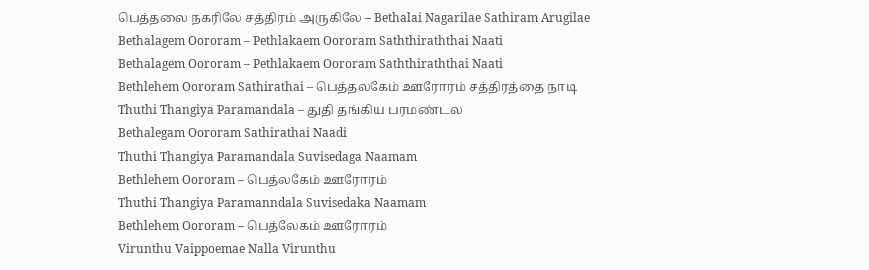பெத்தலை நகரிலே சத்திரம் அருகிலே – Bethalai Nagarilae Sathiram Arugilae
Bethalagem Oororam – Pethlakaem Oororam Saththiraththai Naati
Bethalagem Oororam – Pethlakaem Oororam Saththiraththai Naati
Bethlehem Oororam Sathirathai – பெத்தலகேம் ஊரோரம் சத்திரத்தை நாடி
Thuthi Thangiya Paramandala – துதி தங்கிய பரமண்டல
Bethalegam Oororam Sathirathai Naadi
Thuthi Thangiya Paramandala Suvisedaga Naamam
Bethlehem Oororam – பெத்லகேம் ஊரோரம்
Thuthi Thangiya Paramanndala Suvisedaka Naamam
Bethlehem Oororam – பெத்லேகம் ஊரோரம்
Virunthu Vaippoemae Nalla Virunthu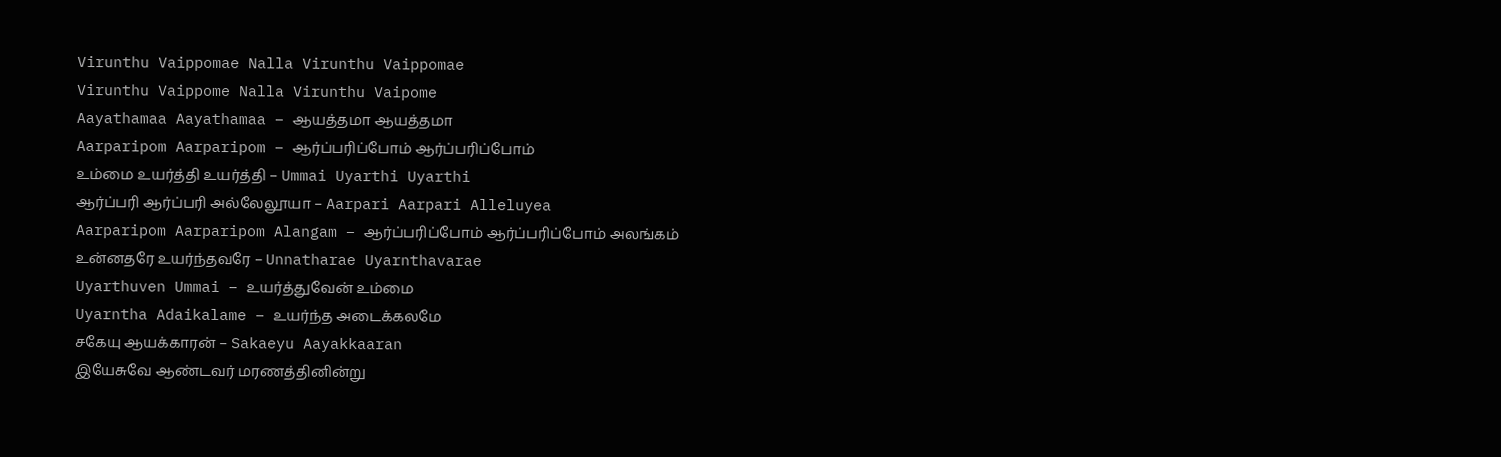Virunthu Vaippomae Nalla Virunthu Vaippomae
Virunthu Vaippome Nalla Virunthu Vaipome
Aayathamaa Aayathamaa – ஆயத்தமா ஆயத்தமா
Aarparipom Aarparipom – ஆர்ப்பரிப்போம் ஆர்ப்பரிப்போம்
உம்மை உயர்த்தி உயர்த்தி – Ummai Uyarthi Uyarthi
ஆர்ப்பரி ஆர்ப்பரி அல்லேலூயா – Aarpari Aarpari Alleluyea
Aarparipom Aarparipom Alangam – ஆர்ப்பரிப்போம் ஆர்ப்பரிப்போம் அலங்கம்
உன்னதரே உயர்ந்தவரே – Unnatharae Uyarnthavarae
Uyarthuven Ummai – உயர்த்துவேன் உம்மை
Uyarntha Adaikalame – உயர்ந்த அடைக்கலமே
சகேயு ஆயக்காரன் – Sakaeyu Aayakkaaran
இயேசுவே ஆண்டவர் மரணத்தினின்று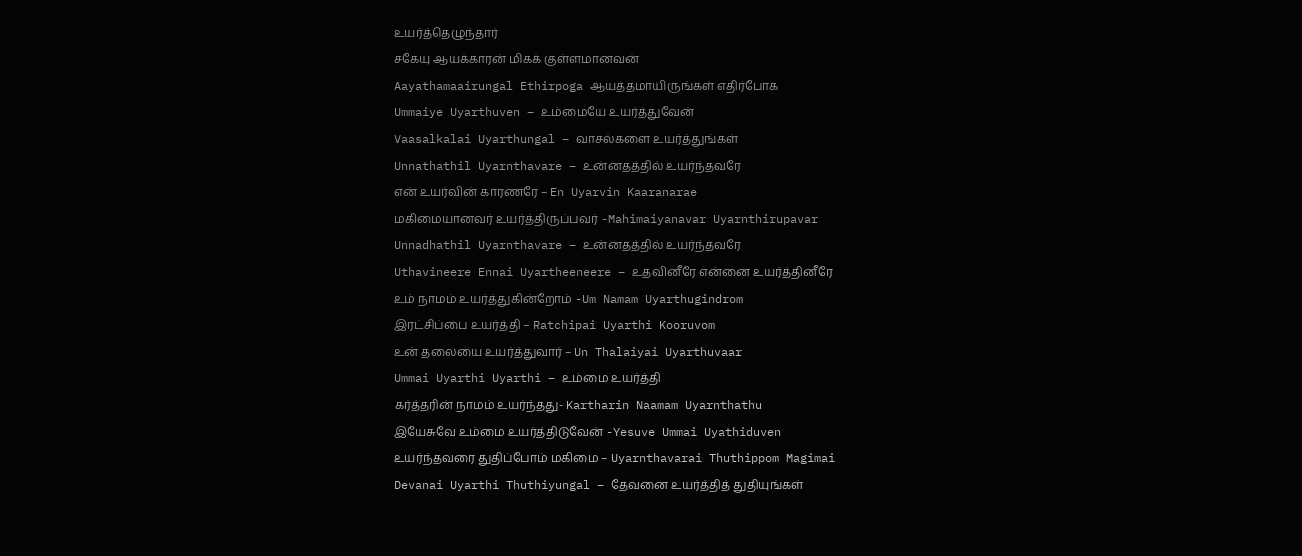உயர்த்தெழுந்தார்
சகேயு ஆயக்காரன் மிகக் குள்ளமானவன்
Aayathamaairungal Ethirpoga ஆயத்தமாயிருங்கள் எதிர்போக
Ummaiye Uyarthuven – உம்மையே உயர்த்துவேன்
Vaasalkalai Uyarthungal – வாசல்களை உயர்த்துங்கள்
Unnathathil Uyarnthavare – உன்னதத்தில் உயர்ந்தவரே
என் உயர்வின் காரணரே – En Uyarvin Kaaranarae
மகிமையானவர் உயர்த்திருப்பவர் -Mahimaiyanavar Uyarnthirupavar
Unnadhathil Uyarnthavare – உன்னதத்தில் உயர்ந்தவரே
Uthavineere Ennai Uyartheeneere – உதவினீரே என்னை உயர்த்தினீரே
உம் நாமம் உயர்த்துகின்றோம் -Um Namam Uyarthugindrom
இரட்சிப்பை உயர்த்தி – Ratchipai Uyarthi Kooruvom
உன் தலையை உயர்த்துவார் – Un Thalaiyai Uyarthuvaar
Ummai Uyarthi Uyarthi – உம்மை உயர்த்தி
கர்த்தரின் நாமம் உயர்ந்தது- Kartharin Naamam Uyarnthathu
இயேசுவே உம்மை உயர்த்திடுவேன் -Yesuve Ummai Uyathiduven
உயர்ந்தவரை துதிப்போம் மகிமை – Uyarnthavarai Thuthippom Magimai
Devanai Uyarthi Thuthiyungal – தேவனை உயர்த்தித் துதியுங்கள்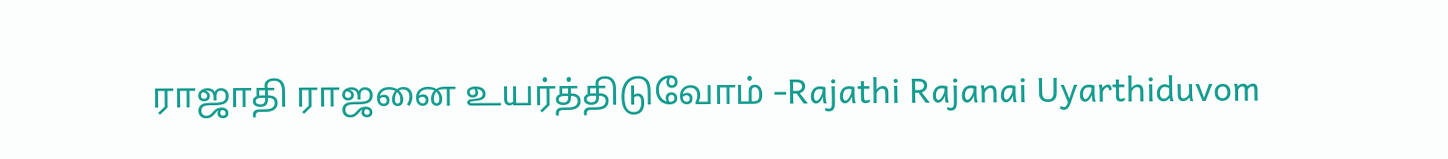ராஜாதி ராஜனை உயர்த்திடுவோம் -Rajathi Rajanai Uyarthiduvom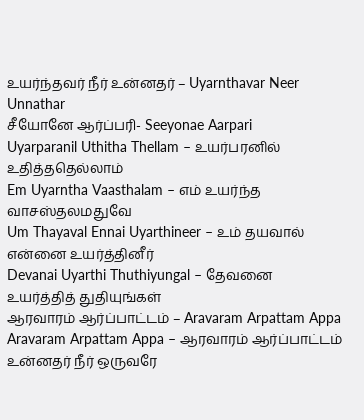உயர்ந்தவர் நீர் உன்னதர் – Uyarnthavar Neer Unnathar
சீயோனே ஆர்ப்பரி- Seeyonae Aarpari
Uyarparanil Uthitha Thellam – உயர்பரனில் உதித்ததெல்லாம்
Em Uyarntha Vaasthalam – எம் உயர்ந்த வாசஸ்தலமதுவே
Um Thayaval Ennai Uyarthineer – உம் தயவால் என்னை உயர்த்தினீர்
Devanai Uyarthi Thuthiyungal – தேவனை உயர்த்தித் துதியுங்கள்
ஆரவாரம் ஆர்ப்பாட்டம் – Aravaram Arpattam Appa
Aravaram Arpattam Appa – ஆரவாரம் ஆர்ப்பாட்டம்
உன்னதர் நீர் ஒருவரே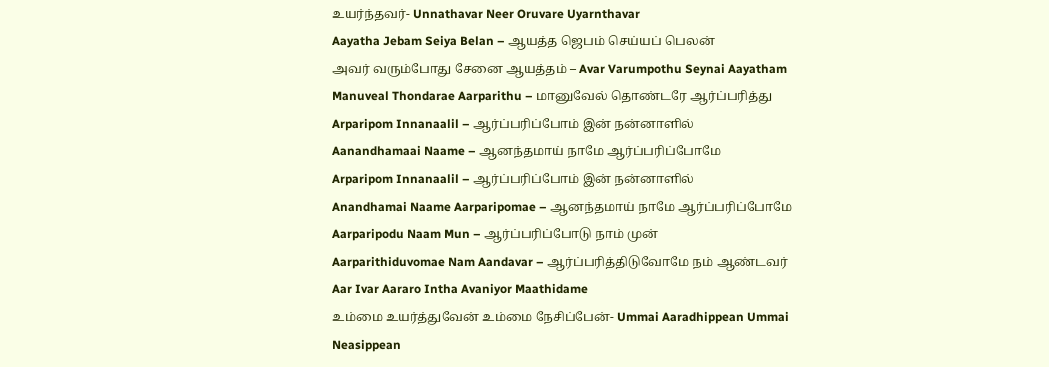உயர்ந்தவர்- Unnathavar Neer Oruvare Uyarnthavar
Aayatha Jebam Seiya Belan – ஆயத்த ஜெபம் செய்யப் பெலன்
அவர் வரும்போது சேனை ஆயத்தம் – Avar Varumpothu Seynai Aayatham
Manuveal Thondarae Aarparithu – மானுவேல் தொண்டரே ஆர்ப்பரித்து
Arparipom Innanaalil – ஆர்ப்பரிப்போம் இன் நன்னாளில்
Aanandhamaai Naame – ஆனந்தமாய் நாமே ஆர்ப்பரிப்போமே
Arparipom Innanaalil – ஆர்ப்பரிப்போம் இன் நன்னாளில்
Anandhamai Naame Aarparipomae – ஆனந்தமாய் நாமே ஆர்ப்பரிப்போமே
Aarparipodu Naam Mun – ஆர்ப்பரிப்போடு நாம் முன்
Aarparithiduvomae Nam Aandavar – ஆர்ப்பரித்திடுவோமே நம் ஆண்டவர்
Aar Ivar Aararo Intha Avaniyor Maathidame
உம்மை உயர்த்துவேன் உம்மை நேசிப்பேன்- Ummai Aaradhippean Ummai Neasippean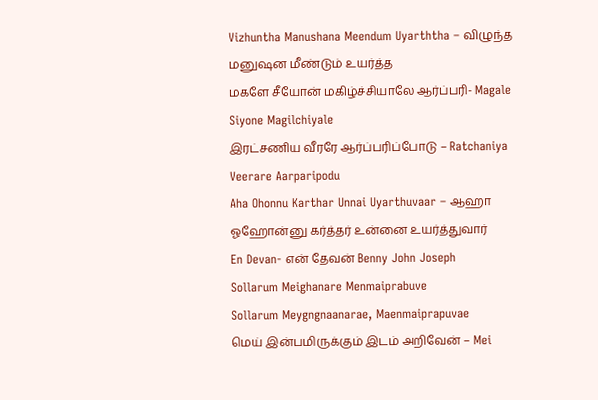Vizhuntha Manushana Meendum Uyarththa – விழுந்த மனுஷன மீண்டும் உயர்த்த
மகளே சீயோன் மகிழ்ச்சியாலே ஆர்ப்பரி- Magale Siyone Magilchiyale
இரட்சணிய வீரரே ஆர்ப்பரிப்போடு – Ratchaniya Veerare Aarparipodu
Aha Ohonnu Karthar Unnai Uyarthuvaar – ஆஹா ஓஹோன்னு கர்த்தர் உன்னை உயர்த்துவார்
En Devan- என் தேவன் Benny John Joseph
Sollarum Meighanare Menmaiprabuve
Sollarum Meygngnaanarae, Maenmaiprapuvae
மெய் இன்பமிருக்கும் இடம் அறிவேன் – Mei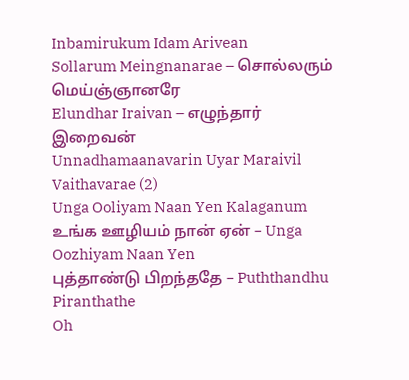Inbamirukum Idam Arivean
Sollarum Meingnanarae – சொல்லரும் மெய்ஞ்ஞானரே
Elundhar Iraivan – எழுந்தார் இறைவன்
Unnadhamaanavarin Uyar Maraivil Vaithavarae (2)
Unga Ooliyam Naan Yen Kalaganum
உங்க ஊழியம் நான் ஏன் – Unga Oozhiyam Naan Yen
புத்தாண்டு பிறந்ததே – Puththandhu Piranthathe
Oh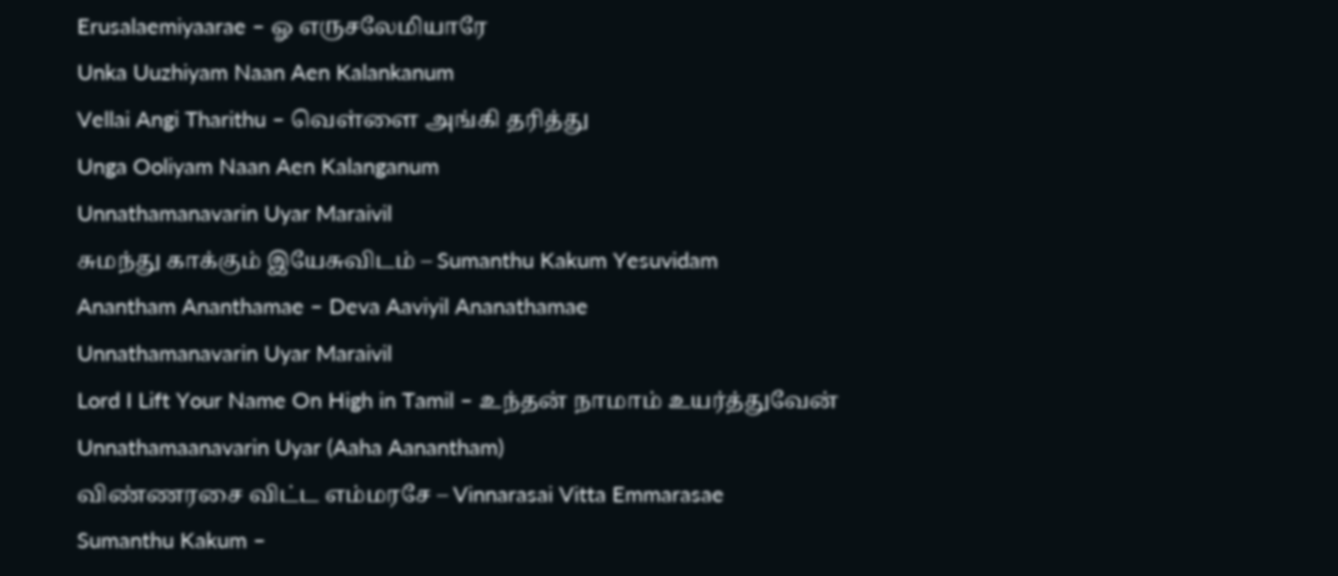Erusalaemiyaarae – ஓ எருசலேமியாரே
Unka Uuzhiyam Naan Aen Kalankanum
Vellai Angi Tharithu – வெள்ளை அங்கி தரித்து
Unga Ooliyam Naan Aen Kalanganum
Unnathamanavarin Uyar Maraivil
சுமந்து காக்கும் இயேசுவிடம் – Sumanthu Kakum Yesuvidam
Anantham Ananthamae – Deva Aaviyil Ananathamae
Unnathamanavarin Uyar Maraivil
Lord I Lift Your Name On High in Tamil – உந்தன் நாமாம் உயர்த்துவேன்
Unnathamaanavarin Uyar (Aaha Aanantham)
விண்ணரசை விட்ட எம்மரசே – Vinnarasai Vitta Emmarasae
Sumanthu Kakum –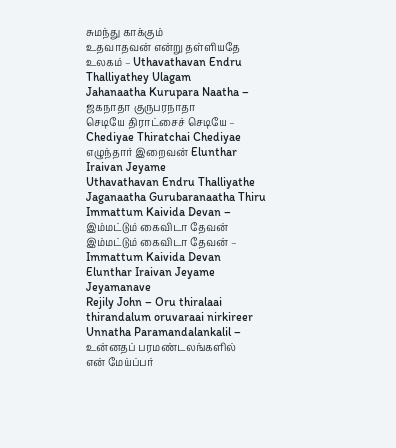சுமந்து காக்கும்
உதவாதவன் என்று தள்ளியதே உலகம் – Uthavathavan Endru Thalliyathey Ulagam
Jahanaatha Kurupara Naatha – ஜகநாதா குருபரநாதா
செடியே திராட்சைச் செடியே – Chediyae Thiratchai Chediyae
எழுந்தார் இறைவன் Elunthar Iraivan Jeyame
Uthavathavan Endru Thalliyathe
Jaganaatha Gurubaranaatha Thiru
Immattum Kaivida Devan – இம்மட்டும் கைவிடா தேவன்
இம்மட்டும் கைவிடா தேவன் – Immattum Kaivida Devan
Elunthar Iraivan Jeyame Jeyamanave
Rejily John – Oru thiralaai thirandalum oruvaraai nirkireer
Unnatha Paramandalankalil – உன்னதப் பரமண்டலங்களில்
என் மேய்ப்பர்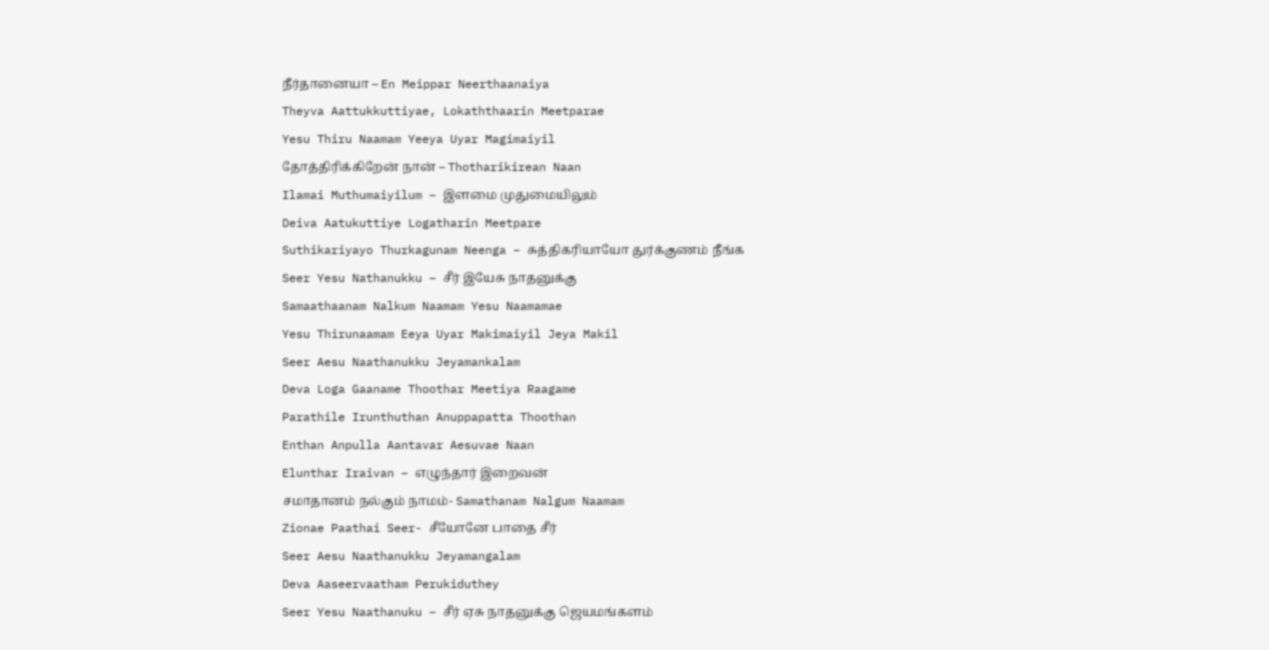நீர்தானையா – En Meippar Neerthaanaiya
Theyva Aattukkuttiyae, Lokaththaarin Meetparae
Yesu Thiru Naamam Yeeya Uyar Magimaiyil
தோத்திரிக்கிறேன் நான் – Thotharikirean Naan
Ilamai Muthumaiyilum – இளமை முதுமையிலும்
Deiva Aatukuttiye Logatharin Meetpare
Suthikariyayo Thurkagunam Neenga – சுத்திகரியாயோ துர்க்குணம் நீங்க
Seer Yesu Nathanukku – சீர் இயேசு நாதனுக்கு
Samaathaanam Nalkum Naamam Yesu Naamamae
Yesu Thirunaamam Eeya Uyar Makimaiyil Jeya Makil
Seer Aesu Naathanukku Jeyamankalam
Deva Loga Gaaname Thoothar Meetiya Raagame
Parathile Irunthuthan Anuppapatta Thoothan
Enthan Anpulla Aantavar Aesuvae Naan
Elunthar Iraivan – எழுந்தார் இறைவன்
சமாதானம் நல்கும் நாமம்- Samathanam Nalgum Naamam
Zionae Paathai Seer- சீயோனே பாதை சீர்
Seer Aesu Naathanukku Jeyamangalam
Deva Aaseervaatham Perukiduthey
Seer Yesu Naathanuku – சீர் ஏசு நாதனுக்கு ஜெயமங்களம்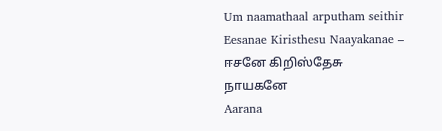Um naamathaal arputham seithir
Eesanae Kiristhesu Naayakanae – ஈசனே கிறிஸ்தேசு நாயகனே
Aarana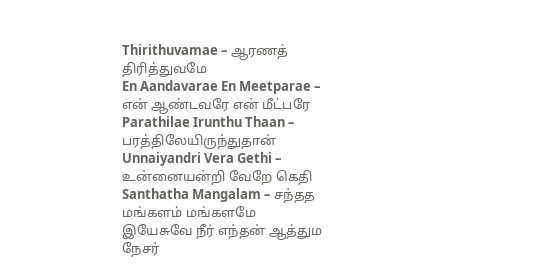Thirithuvamae – ஆரணத் திரித்துவமே
En Aandavarae En Meetparae – என் ஆண்டவரே என் மீட்பரே
Parathilae Irunthu Thaan – பரத்திலேயிருந்துதான்
Unnaiyandri Vera Gethi – உன்னையன்றி வேறே கெதி
Santhatha Mangalam – சந்தத மங்களம் மங்களமே
இயேசுவே நீர் எந்தன் ஆத்தும நேசர்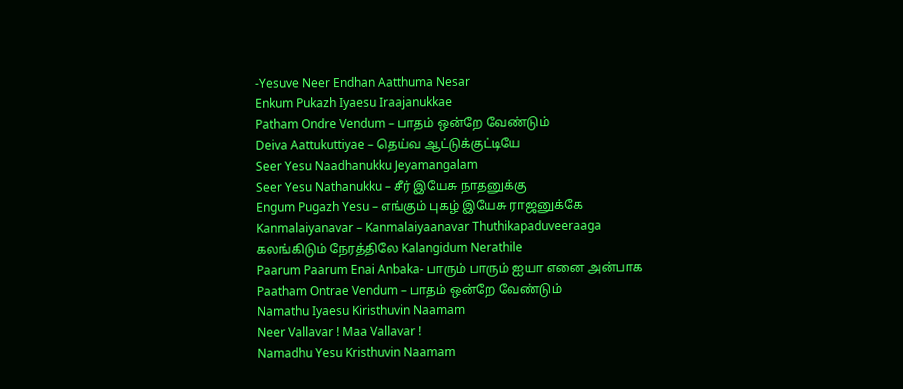-Yesuve Neer Endhan Aatthuma Nesar
Enkum Pukazh Iyaesu Iraajanukkae
Patham Ondre Vendum – பாதம் ஒன்றே வேண்டும்
Deiva Aattukuttiyae – தெய்வ ஆட்டுக்குட்டியே
Seer Yesu Naadhanukku Jeyamangalam
Seer Yesu Nathanukku – சீர் இயேசு நாதனுக்கு
Engum Pugazh Yesu – எங்கும் புகழ் இயேசு ராஜனுக்கே
Kanmalaiyanavar – Kanmalaiyaanavar Thuthikapaduveeraaga
கலங்கிடும் நேரத்திலே Kalangidum Nerathile
Paarum Paarum Enai Anbaka- பாரும் பாரும் ஐயா எனை அன்பாக
Paatham Ontrae Vendum – பாதம் ஒன்றே வேண்டும்
Namathu Iyaesu Kiristhuvin Naamam
Neer Vallavar ! Maa Vallavar !
Namadhu Yesu Kristhuvin Naamam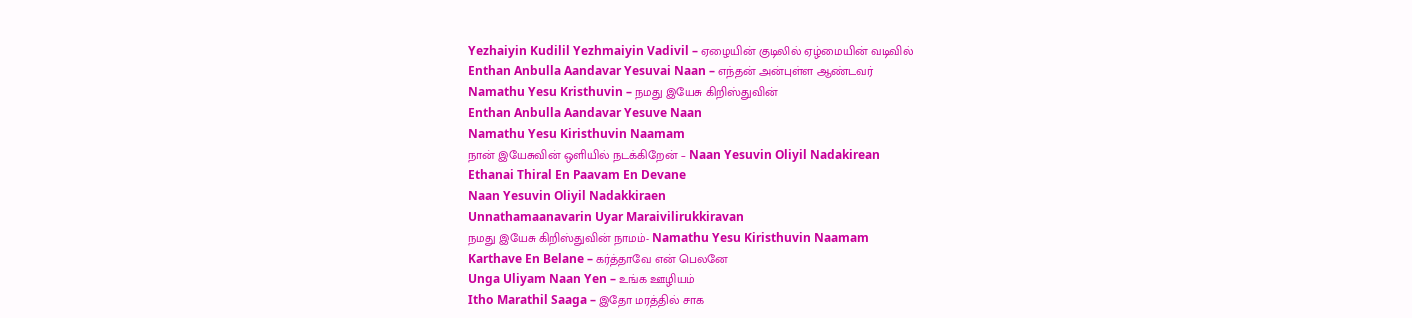Yezhaiyin Kudilil Yezhmaiyin Vadivil – ஏழையின் குடிலில் ஏழ்மையின் வடிவில்
Enthan Anbulla Aandavar Yesuvai Naan – எந்தன் அன்புள்ள ஆண்டவர்
Namathu Yesu Kristhuvin – நமது இயேசு கிறிஸ்துவின்
Enthan Anbulla Aandavar Yesuve Naan
Namathu Yesu Kiristhuvin Naamam
நான் இயேசுவின் ஒளியில் நடக்கிறேன் – Naan Yesuvin Oliyil Nadakirean
Ethanai Thiral En Paavam En Devane
Naan Yesuvin Oliyil Nadakkiraen
Unnathamaanavarin Uyar Maraivilirukkiravan
நமது இயேசு கிறிஸ்துவின் நாமம்- Namathu Yesu Kiristhuvin Naamam
Karthave En Belane – கர்த்தாவே என் பெலனே
Unga Uliyam Naan Yen – உங்க ஊழியம்
Itho Marathil Saaga – இதோ மரத்தில் சாக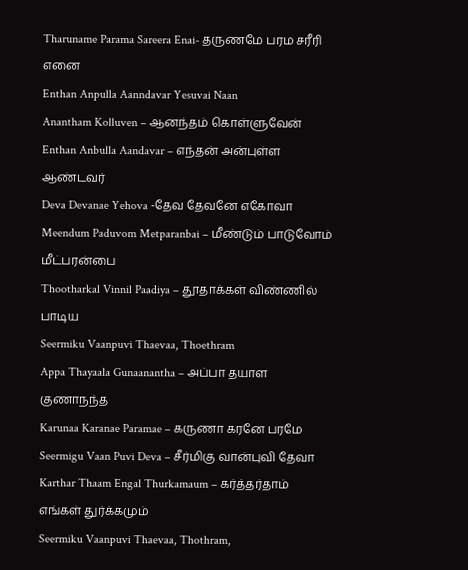Tharuname Parama Sareera Enai- தருணமே பரம சரீரி எனை
Enthan Anpulla Aanndavar Yesuvai Naan
Anantham Kolluven – ஆனந்தம் கொள்ளுவேன்
Enthan Anbulla Aandavar – எந்தன் அன்புள்ள ஆண்டவர்
Deva Devanae Yehova -தேவ தேவனே எகோவா
Meendum Paduvom Metparanbai – மீண்டும் பாடுவோம் மீட்பரன்பை
Thootharkal Vinnil Paadiya – தூதாக்கள் விண்ணில் பாடிய
Seermiku Vaanpuvi Thaevaa, Thoethram
Appa Thayaala Gunaanantha – அப்பா தயாள குணாநந்த
Karunaa Karanae Paramae – கருணா கரனே பரமே
Seermigu Vaan Puvi Deva – சீர்மிகு வான்புவி தேவா
Karthar Thaam Engal Thurkamaum – கர்த்தர்தாம் எங்கள் துர்க்கமும்
Seermiku Vaanpuvi Thaevaa, Thothram,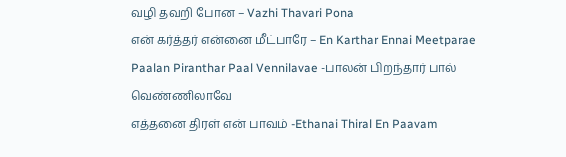வழி தவறி போன – Vazhi Thavari Pona
என் கர்த்தர் என்னை மீட்பாரே – En Karthar Ennai Meetparae
Paalan Piranthar Paal Vennilavae -பாலன் பிறந்தார் பால் வெண்ணிலாவே
எத்தனை திரள் என் பாவம் -Ethanai Thiral En Paavam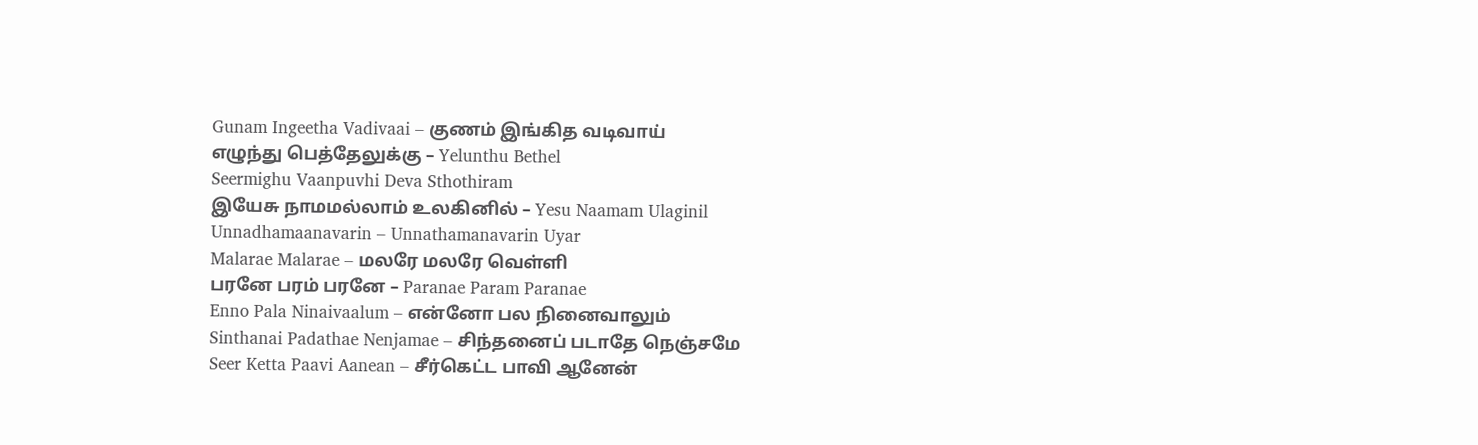Gunam Ingeetha Vadivaai – குணம் இங்கித வடிவாய்
எழுந்து பெத்தேலுக்கு – Yelunthu Bethel
Seermighu Vaanpuvhi Deva Sthothiram
இயேசு நாமமல்லாம் உலகினில் – Yesu Naamam Ulaginil
Unnadhamaanavarin – Unnathamanavarin Uyar
Malarae Malarae – மலரே மலரே வெள்ளி
பரனே பரம் பரனே – Paranae Param Paranae
Enno Pala Ninaivaalum – என்னோ பல நினைவாலும்
Sinthanai Padathae Nenjamae – சிந்தனைப் படாதே நெஞ்சமே
Seer Ketta Paavi Aanean – சீர்கெட்ட பாவி ஆனேன்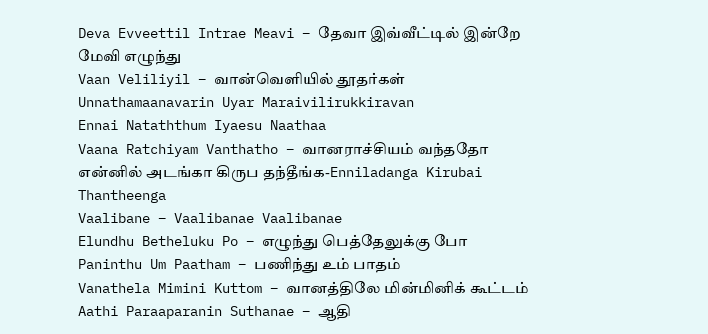Deva Evveettil Intrae Meavi – தேவா இவ்வீட்டில் இன்றே மேவி எழுந்து
Vaan Veliliyil – வான்வெளியில் தூதர்கள்
Unnathamaanavarin Uyar Maraivilirukkiravan
Ennai Nataththum Iyaesu Naathaa
Vaana Ratchiyam Vanthatho – வானராச்சியம் வந்ததோ
என்னில் அடங்கா கிருப தந்தீங்க-Enniladanga Kirubai Thantheenga
Vaalibane – Vaalibanae Vaalibanae
Elundhu Betheluku Po – எழுந்து பெத்தேலுக்கு போ
Paninthu Um Paatham – பணிந்து உம் பாதம்
Vanathela Mimini Kuttom – வானத்திலே மின்மினிக் கூட்டம்
Aathi Paraaparanin Suthanae – ஆதி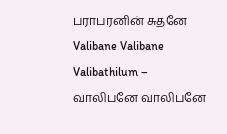பராபரனின் சுதனே
Valibane Valibane Valibathilum – வாலிபனே வாலிபனே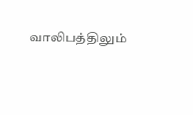வாலிபத்திலும்